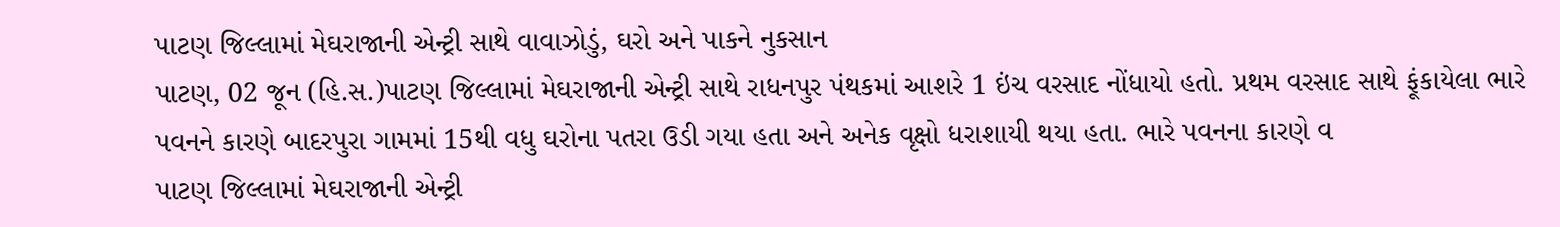પાટણ જિલ્લામાં મેઘરાજાની એન્ટ્રી સાથે વાવાઝોડું, ઘરો અને પાકને નુકસાન
પાટણ, 02 જૂન (હિ.સ.)પાટણ જિલ્લામાં મેઘરાજાની એન્ટ્રી સાથે રાધનપુર પંથકમાં આશરે 1 ઇંચ વરસાદ નોંધાયો હતો. પ્રથમ વરસાદ સાથે ફૂંકાયેલા ભારે પવનને કારણે બાદરપુરા ગામમાં 15થી વધુ ઘરોના પતરા ઉડી ગયા હતા અને અનેક વૃક્ષો ધરાશાયી થયા હતા. ભારે પવનના કારણે વ
પાટણ જિલ્લામાં મેઘરાજાની એન્ટ્રી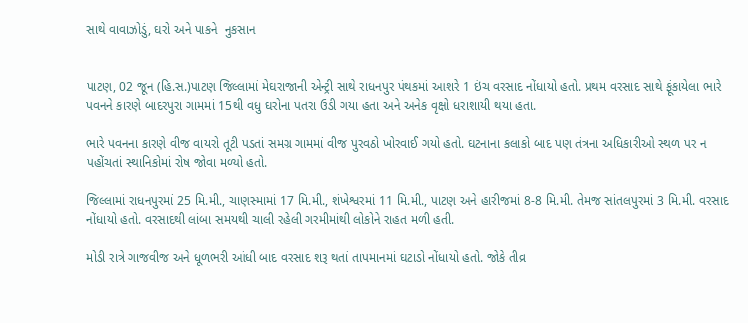સાથે વાવાઝોડું, ઘરો અને પાકને  નુકસાન


પાટણ, 02 જૂન (હિ.સ.)પાટણ જિલ્લામાં મેઘરાજાની એન્ટ્રી સાથે રાધનપુર પંથકમાં આશરે 1 ઇંચ વરસાદ નોંધાયો હતો. પ્રથમ વરસાદ સાથે ફૂંકાયેલા ભારે પવનને કારણે બાદરપુરા ગામમાં 15થી વધુ ઘરોના પતરા ઉડી ગયા હતા અને અનેક વૃક્ષો ધરાશાયી થયા હતા.

ભારે પવનના કારણે વીજ વાયરો તૂટી પડતાં સમગ્ર ગામમાં વીજ પુરવઠો ખોરવાઈ ગયો હતો. ઘટનાના કલાકો બાદ પણ તંત્રના અધિકારીઓ સ્થળ પર ન પહોંચતાં સ્થાનિકોમાં રોષ જોવા મળ્યો હતો.

જિલ્લામાં રાધનપુરમાં 25 મિ.મી., ચાણસ્મામાં 17 મિ.મી., શંખેશ્વરમાં 11 મિ.મી., પાટણ અને હારીજમાં 8-8 મિ.મી. તેમજ સાંતલપુરમાં 3 મિ.મી. વરસાદ નોંધાયો હતો. વરસાદથી લાંબા સમયથી ચાલી રહેલી ગરમીમાંથી લોકોને રાહત મળી હતી.

મોડી રાત્રે ગાજવીજ અને ધૂળભરી આંધી બાદ વરસાદ શરૂ થતાં તાપમાનમાં ઘટાડો નોંધાયો હતો. જોકે તીવ્ર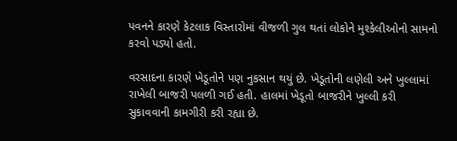પવનને કારણે કેટલાક વિસ્તારોમાં વીજળી ગુલ થતાં લોકોને મુશ્કેલીઓનો સામનો કરવો પડ્યો હતો.

વરસાદના કારણે ખેડૂતોને પણ નુકસાન થયું છે. ખેડૂતોની લણેલી અને ખુલ્લામાં રાખેલી બાજરી પલળી ગઈ હતી. હાલમાં ખેડૂતો બાજરીને ખુલ્લી કરી સુકાવવાની કામગીરી કરી રહ્યા છે.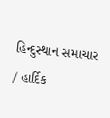હિન્દુસ્થાન સમાચાર / હાર્દિક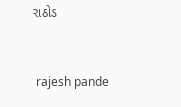રાઠોડ


 rajesh pande